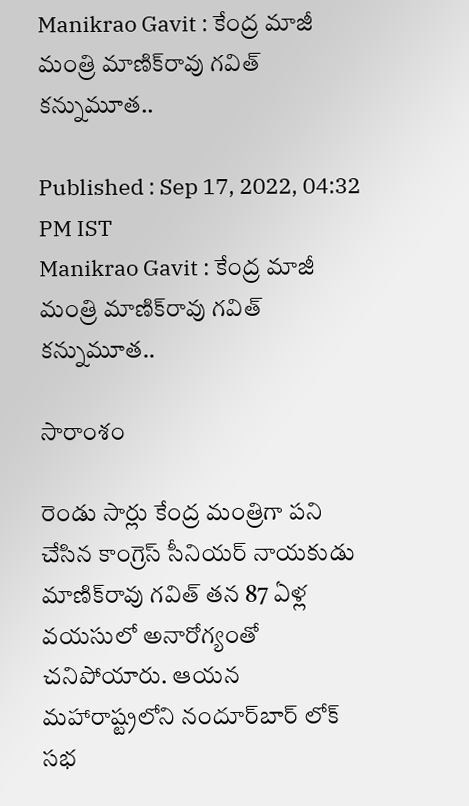Manikrao Gavit : కేంద్ర మాజీ మంత్రి మాణిక్‌రావు గవిత్ క‌న్నుమూత..

Published : Sep 17, 2022, 04:32 PM IST
Manikrao Gavit : కేంద్ర మాజీ మంత్రి మాణిక్‌రావు గవిత్ క‌న్నుమూత..

సారాంశం

రెండు సార్లు కేంద్ర మంత్రిగా పని చేసిన కాంగ్రెస్ సీనియర్ నాయకుడు మాణిక్‌రావు గవిత్‌ తన 87 ఏళ్ల వయసులో అనారోగ్యంతో చనిపోయారు. ఆయన మహారాష్ట్రలోని నందూర్‌బార్ లోక్ సభ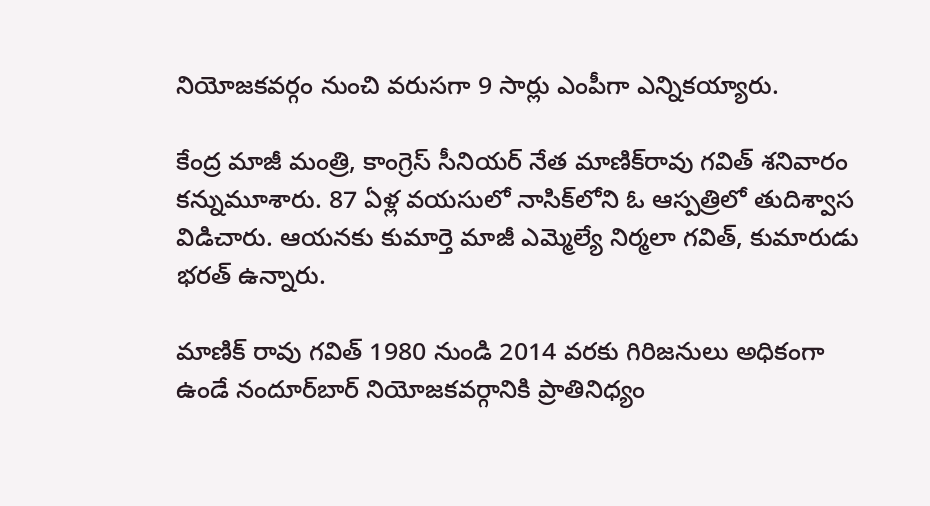నియోజకవర్గం నుంచి వరుసగా 9 సార్లు ఎంపీగా ఎన్నికయ్యారు.

కేంద్ర మాజీ మంత్రి, కాంగ్రెస్ సీనియ‌ర్ నేత మాణిక్‌రావు గవిత్‌ శనివారం కన్నుమూశారు. 87 ఏళ్ల వయసులో నాసిక్‌లోని ఓ ఆస్పత్రిలో తుదిశ్వాస విడిచారు. ఆయనకు కుమార్తె మాజీ ఎమ్మెల్యే నిర్మలా గవిత్‌, కుమారుడు భరత్‌ ఉన్నారు.

మాణిక్ రావు గవిత్ 1980 నుండి 2014 వరకు గిరిజనులు అధికంగా ఉండే నందూర్‌బార్ నియోజకవర్గానికి ప్రాతినిధ్యం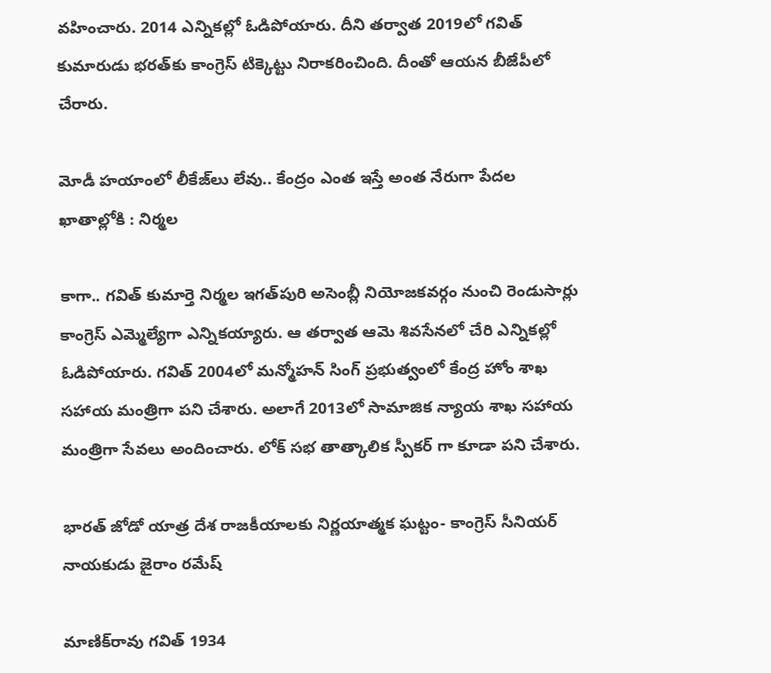వహించారు. 2014 ఎన్నికల్లో ఓడిపోయారు. దీని తర్వాత 2019లో గవిత్ కుమారుడు భరత్‌కు కాంగ్రెస్ టిక్కెట్టు నిరాక‌రించింది. దీంతో ఆయ‌న బీజేపీలో చేరారు.

మోడీ హయాంలో లీకేజ్‌లు లేవు.. కేంద్రం ఎంత ఇస్తే అంత నేరుగా పేదల ఖాతాల్లోకి : నిర్మల

కాగా.. గవిత్ కుమార్తె నిర్మల ఇగత్‌పురి అసెంబ్లీ నియోజకవర్గం నుంచి రెండుసార్లు కాంగ్రెస్ ఎమ్మెల్యేగా ఎన్నికయ్యారు. ఆ తర్వాత ఆమె శివసేనలో చేరి ఎన్నికల్లో ఓడిపోయారు. గవిత్ 2004లో మన్మోహన్ సింగ్ ప్రభుత్వంలో కేంద్ర హోం శాఖ సహాయ మంత్రిగా ప‌ని చేశారు. అలాగే 2013లో సామాజిక న్యాయ శాఖ సహాయ మంత్రిగా సేవ‌లు అందించారు. లోక్ స‌భ తాత్కాలిక స్పీక‌ర్ గా కూడా ప‌ని చేశారు.

భారత్ జోడో యాత్ర దేశ రాజకీయాలకు నిర్ణయాత్మక ఘట్టం- కాంగ్రెస్ సీనియ‌ర్ నాయ‌కుడు జైరాం రమేష్

మాణిక్‌రావు గవిత్ 1934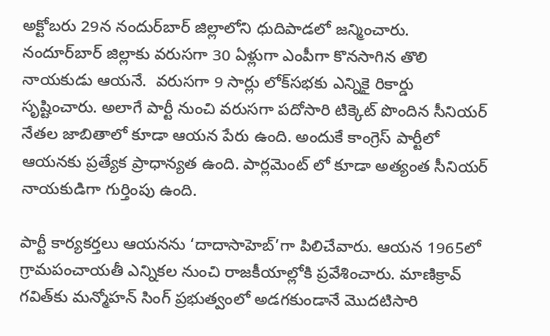అక్టోబరు 29న నందుర్‌బార్ జిల్లాలోని ధుదిపాడలో జన్మించారు. నందూర్‌బార్ జిల్లాకు వరుసగా 30 ఏళ్లుగా ఎంపీగా కొనసాగిన తొలి నాయ‌కుడు ఆయ‌నే.  వరుసగా 9 సార్లు లోక్‌సభకు ఎన్నికై రికార్డు సృష్టించారు. అలాగే పార్టీ నుంచి వరుసగా పదోసారి టిక్కెట్‌ పొందిన సీనియర్‌ నేతల జాబితాలో కూడా ఆయన పేరు ఉంది. అందుకే కాంగ్రెస్ పార్టీలో ఆయనకు ప్రత్యేక ప్రాధాన్యత ఉంది. పార్ల‌మెంట్ లో కూడా అత్యంత సీనియ‌ర్ నాయ‌కుడిగా గుర్తింపు ఉంది.

పార్టీ కార్యకర్తలు ఆయ‌న‌ను ‘దాదాసాహెబ్‌’గా పిలిచేవారు. ఆయ‌న 1965లో గ్రామపంచాయతీ ఎన్నిక‌ల నుంచి రాజకీయాల్లోకి ప్ర‌వేశించారు. మాణిక్రావ్ గవిత్‌కు మన్మోహన్ సింగ్ ప్ర‌భుత్వంలో అడ‌గ‌కుండానే మొదటిసారి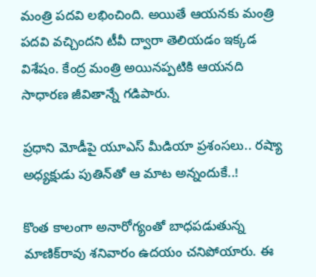మంత్రి పదవి లభించింది. అయితే ఆయ‌న‌కు మంత్రి పదవి వచ్చిందని టీవీ ద్వారా తెలియ‌డం ఇక్క‌డ విశేషం. కేంద్ర మంత్రి అయినప్పటికి ఆయనది సాధారణ జీవితాన్నే గడిపారు.

ప్రధాని మోడీపై యూఎస్ మీడియా ప్రశంసలు.. రష్యా అధ్యక్షుడు పుతిన్‌తో ఆ మాట అన్నందుకే..!

కొంత కాలంగా అనారోగ్యంతో బాధ‌పడుతున్న మాణిక్‌రావు శ‌నివారం ఉద‌యం చ‌నిపోయారు. ఈ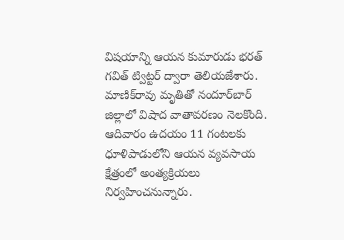విష‌యాన్ని ఆయ‌న కుమారుడు భరత్ గవిత్ ట్విట్టర్ ద్వారా తెలియజేశారు. మాణిక్‌రావు మృతితో నందూర్‌బార్ జిల్లాలో విషాద వాతావ‌ర‌ణం నెల‌కొంది. ఆదివారం ఉదయం 11 గంటలకు ధూళిపాడులోని ఆయ‌న వ్యవసాయ క్షేత్రంలో అంత్యక్రియలు నిర్వహించనున్నారు.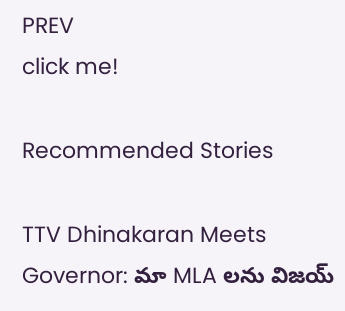PREV
click me!

Recommended Stories

TTV Dhinakaran Meets Governor: మా MLA లను విజయ్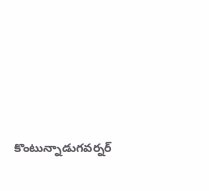కొంటున్నాడుగవర్నర్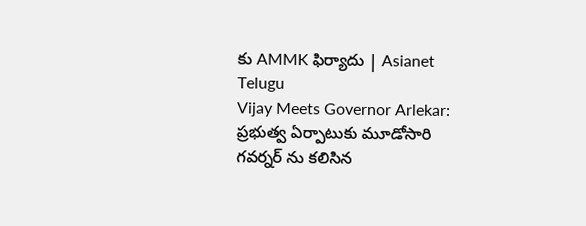కు AMMK ఫిర్యాదు | Asianet Telugu
Vijay Meets Governor Arlekar: ప్రభుత్వ ఏర్పాటుకు మూడోసారి గవర్నర్ ను కలిసిన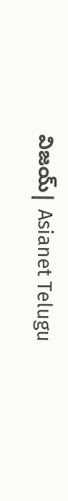విజయ్| Asianet Telugu